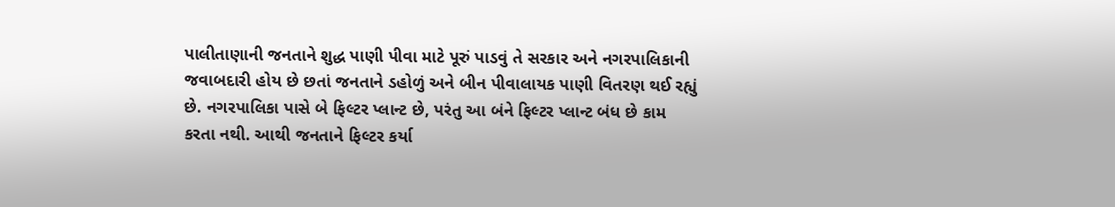પાલીતાણાની જનતાને શુદ્ધ પાણી પીવા માટે પૂરું પાડવું તે સરકાર અને નગરપાલિકાની જવાબદારી હોય છે છતાં જનતાને ડહોળું અને બીન પીવાલાયક પાણી વિતરણ થઈ રહ્યું છે. નગરપાલિકા પાસે બે ફિલ્ટર પ્લાન્ટ છે, પરંતુ આ બંને ફિલ્ટર પ્લાન્ટ બંધ છે કામ કરતા નથી. આથી જનતાને ફિલ્ટર કર્યા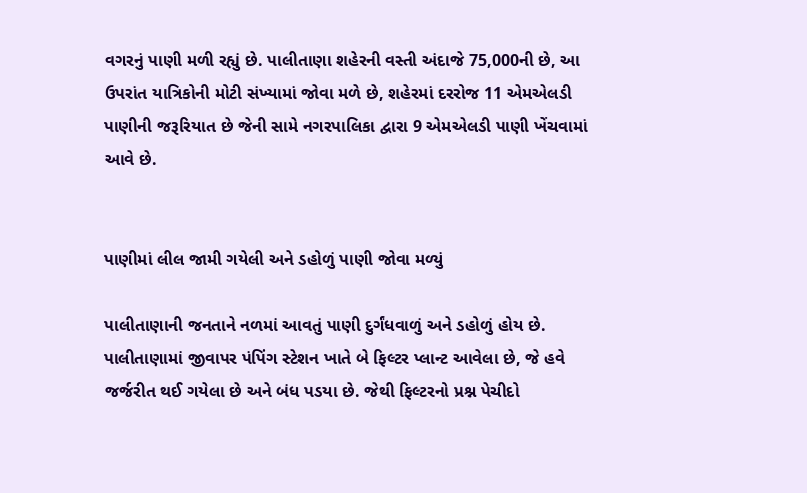વગરનું પાણી મળી રહ્યું છે. પાલીતાણા શહેરની વસ્તી અંદાજે 75,000ની છે, આ ઉપરાંત યાત્રિકોની મોટી સંખ્યામાં જોવા મળે છે, શહેરમાં દરરોજ 11 એમએલડી પાણીની જરૂરિયાત છે જેની સામે નગરપાલિકા દ્વારા 9 એમએલડી પાણી ખેંચવામાં આવે છે.


પાણીમાં લીલ જામી ગયેલી અને ડહોળું પાણી જોવા મળ્યું

પાલીતાણાની જનતાને નળમાં આવતું પાણી દુર્ગંધવાળું અને ડહોળું હોય છે. પાલીતાણામાં જીવાપર પંપિંગ સ્ટેશન ખાતે બે ફિલ્ટર પ્લાન્ટ આવેલા છે, જે હવે જર્જરીત થઈ ગયેલા છે અને બંધ પડયા છે. જેથી ફિલ્ટરનો પ્રશ્ન પેચીદો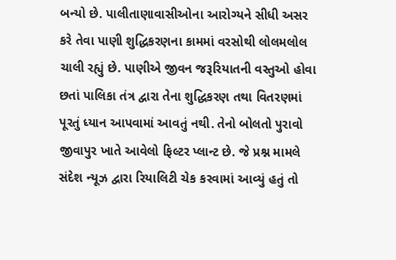બન્યો છે. પાલીતાણાવાસીઓના આરોગ્યને સીધી અસર કરે તેવા પાણી શુદ્ધિકરણના કામમાં વરસોથી લોલમલોલ ચાલી રહ્યું છે. પાણીએ જીવન જરૂરિયાતની વસ્તુઓ હોવા છતાં પાલિકા તંત્ર દ્વારા તેના શુદ્ધિકરણ તથા વિતરણમાં પૂરતું ધ્યાન આપવામાં આવતું નથી. તેનો બોલતો પુરાવો જીવાપુર ખાતે આવેલો ફિલ્ટર પ્લાન્ટ છે. જે પ્રશ્ન મામલે સંદેશ ન્યૂઝ દ્વારા રિયાલિટી ચેક કરવામાં આવ્યું હતું તો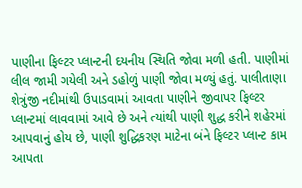પાણીના ફિલ્ટર પ્લાન્ટની દયનીય સ્થિતિ જોવા મળી હતી. પાણીમાં લીલ જામી ગયેલી અને ડહોળું પાણી જોવા મળ્યું હતું. પાલીતાણા શેત્રુંજી નદીમાંથી ઉપાડવામાં આવતા પાણીને જીવાપર ફિલ્ટર પ્લાન્ટમાં લાવવામાં આવે છે અને ત્યાંથી પાણી શુદ્ધ કરીને શહેરમાં આપવાનું હોય છે, પાણી શુદ્ધિકરણ માટેના બંને ફિલ્ટર પ્લાન્ટ કામ આપતા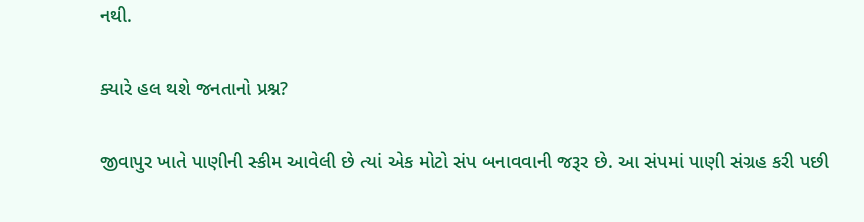નથી.

ક્યારે હલ થશે જનતાનો પ્રશ્ન?

જીવાપુર ખાતે પાણીની સ્કીમ આવેલી છે ત્યાં એક મોટો સંપ બનાવવાની જરૂર છે. આ સંપમાં પાણી સંગ્રહ કરી પછી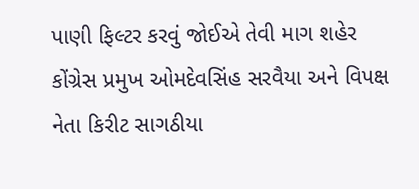પાણી ફિલ્ટર કરવું જોઈએ તેવી માગ શહેર કોંગ્રેસ પ્રમુખ ઓમદેવસિંહ સરવૈયા અને વિપક્ષ નેતા કિરીટ સાગઠીયા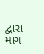દ્વારા માગ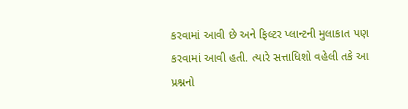કરવામાં આવી છે અને ફિલ્ટર પ્લાન્ટની મુલાકાત પણ કરવામાં આવી હતી. ત્યારે સત્તાધિશો વહેલી તકે આ પ્રશ્નનો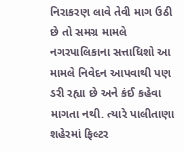નિરાકરણ લાવે તેવી માગ ઉઠી છે તો સમગ્ર મામલે નગરપાલિકાના સત્તાધિશો આ મામલે નિવેદન આપવાથી પણ ડરી રહ્યા છે અને કંઈ કહેવા માગતા નથી. ત્યારે પાલીતાણા શહેરમાં ફિલ્ટર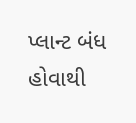પ્લાન્ટ બંધ હોવાથી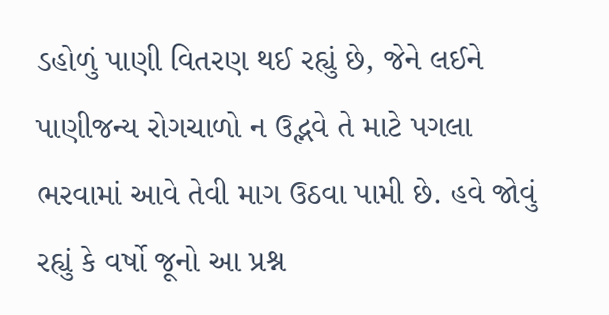ડહોળું પાણી વિતરણ થઈ રહ્યું છે, જેને લઈને પાણીજન્ય રોગચાળો ન ઉદ્ભવે તે માટે પગલા ભરવામાં આવે તેવી માગ ઉઠવા પામી છે. હવે જોવું રહ્યું કે વર્ષો જૂનો આ પ્રશ્ન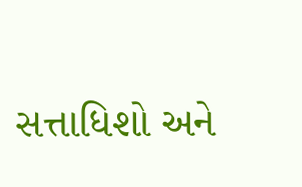સત્તાધિશો અને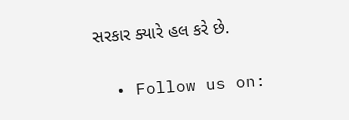સરકાર ક્યારે હલ કરે છે.

  • Follow us on: